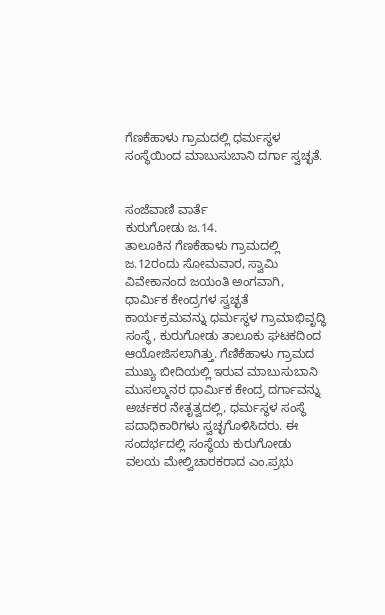ಗೆಣಕೆಹಾಳು ಗ್ರಾಮದಲ್ಲಿ ಧರ್ಮಸ್ಥಳ ಸಂಸ್ಥೆಯಿಂದ ಮಾಬುಸುಬಾನಿ ದರ್ಗಾ ಸ್ವಚ್ಛತೆ.


ಸಂಜೆವಾಣಿ ವಾರ್ತೆ
ಕುರುಗೋಡು ಜ.14.
ತಾಲೂಕಿನ ಗೆಣಕೆಹಾಳು ಗ್ರಾಮದಲ್ಲಿ ಜ.12ರಂದು ಸೋಮವಾರ, ಸ್ವಾಮಿ ವಿವೇಕಾನಂದ ಜಯಂತಿ ಅಂಗವಾಗಿ, ಧಾರ್ಮಿಕ ಕೇಂದ್ರಗಳ ಸ್ವಚ್ಛತೆ ಕಾರ್ಯಕ್ರಮವನ್ನು ಧರ್ಮಸ್ಥಳ ಗ್ರಾಮಾಭಿವೃದ್ಧಿ ಸಂಸ್ಥೆ, ಕುರುಗೋಡು ತಾಲೂಕು ಘಟಕದಿಂದ ಆಯೋಜಿಸಲಾಗಿತ್ತು. ಗೆಣಿಕೆಹಾಳು ಗ್ರಾಮದ ಮುಖ್ಯ ಬೀದಿಯಲ್ಲಿ ಇರುವ ಮಾಬುಸುಬಾನಿ ಮುಸಲ್ಮಾನರ ಧಾರ್ಮಿಕ ಕೇಂದ್ರ ದರ್ಗಾವನ್ನು ಅರ್ಚಕರ ನೇತೃತ್ವದಲ್ಲಿ, ಧರ್ಮಸ್ಥಳ ಸಂಸ್ಥೆ ಪದಾಧಿಕಾರಿಗಳು ಸ್ವಚ್ಛಗೊಳಿಸಿದರು. ಈ ಸಂದರ್ಭದಲ್ಲಿ ಸಂಸ್ಥೆಯ ಕುರುಗೋಡು ವಲಯ ಮೇಲ್ವಿಚಾರಕರಾದ ಎಂ.ಪ್ರಭು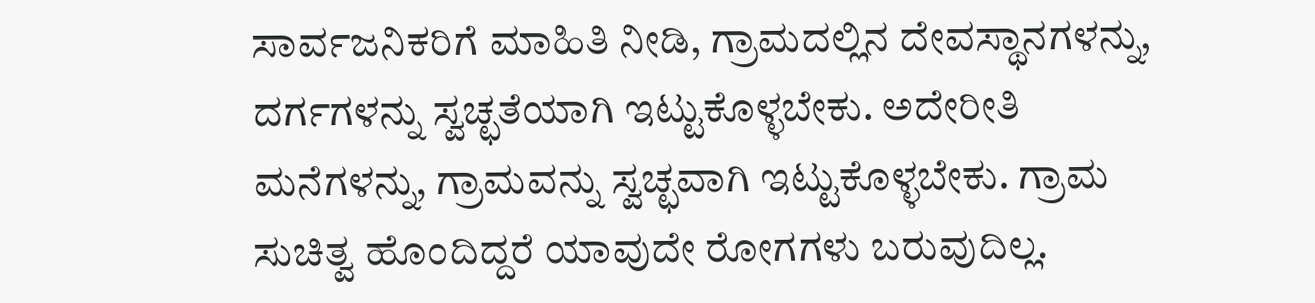ಸಾರ್ವಜನಿಕರಿಗೆ ಮಾಹಿತಿ ನೀಡಿ, ಗ್ರಾಮದಲ್ಲಿನ ದೇವಸ್ಥಾನಗಳನ್ನು, ದರ್ಗಗಳನ್ನು ಸ್ವಚ್ಛತೆಯಾಗಿ ಇಟ್ಟುಕೊಳ್ಳಬೇಕು. ಅದೇರೀತಿ ಮನೆಗಳನ್ನು, ಗ್ರಾಮವನ್ನು ಸ್ವಚ್ಛವಾಗಿ ಇಟ್ಟುಕೊಳ್ಳಬೇಕು. ಗ್ರಾಮ ಸುಚಿತ್ವ ಹೊಂದಿದ್ದರೆ ಯಾವುದೇ ರೋಗಗಳು ಬರುವುದಿಲ್ಲ.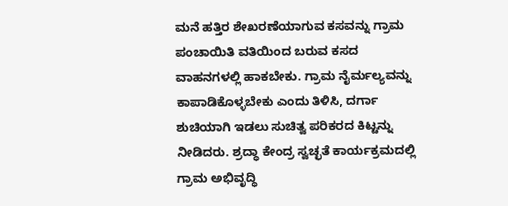ಮನೆ ಹತ್ತಿರ ಶೇಖರಣೆಯಾಗುವ ಕಸವನ್ನು ಗ್ರಾಮ ಪಂಚಾಯಿತಿ ವತಿಯಿಂದ ಬರುವ ಕಸದ ವಾಹನಗಳಲ್ಲಿ ಹಾಕಬೇಕು. ಗ್ರಾಮ ನೈರ್ಮಲ್ಯವನ್ನು ಕಾಪಾಡಿಕೊಳ್ಳಬೇಕು ಎಂದು ತಿಳಿಸಿ, ದರ್ಗಾ ಶುಚಿಯಾಗಿ ಇಡಲು ಸುಚಿತ್ವ ಪರಿಕರದ ಕಿಟ್ಟನ್ನು ನೀಡಿದರು. ಶ್ರದ್ಧಾ ಕೇಂದ್ರ ಸ್ವಚ್ಛತೆ ಕಾರ್ಯಕ್ರಮದಲ್ಲಿ ಗ್ರಾಮ ಅಭಿವೃದ್ಧಿ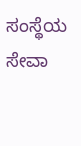ಸಂಸ್ಥೆಯ ಸೇವಾ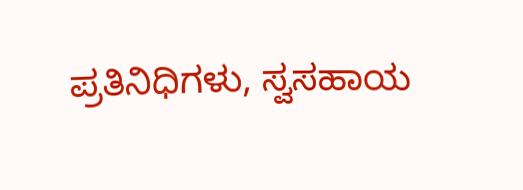ಪ್ರತಿನಿಧಿಗಳು, ಸ್ವಸಹಾಯ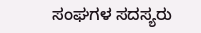ಸಂಘಗಳ ಸದಸ್ಯರು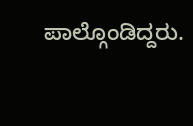ಪಾಲ್ಗೊಂಡಿದ್ದರು.